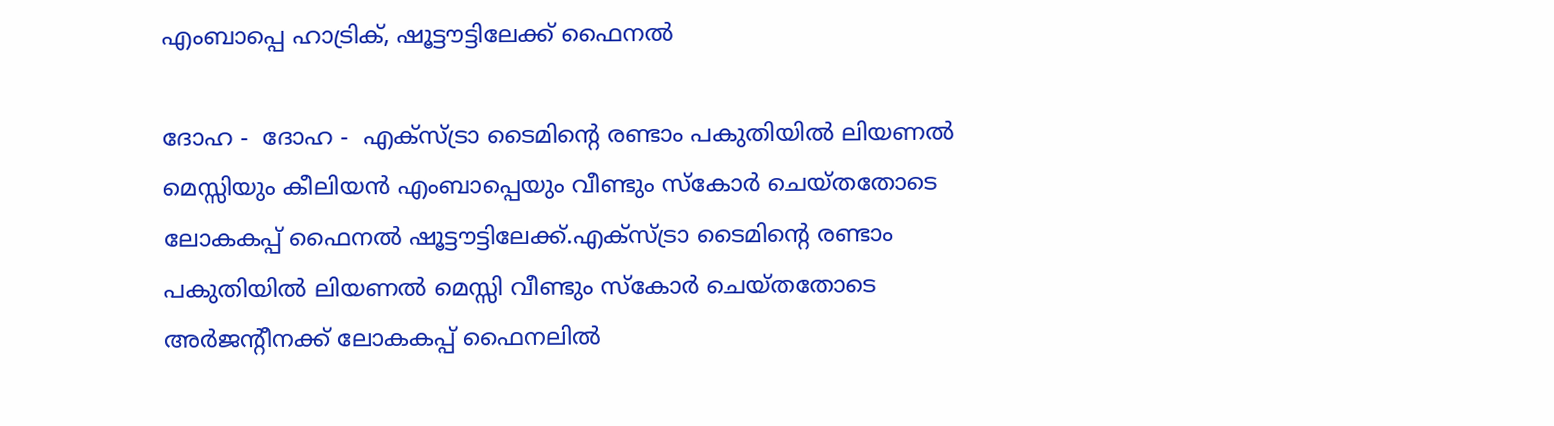എംബാപ്പെ ഹാട്രിക്, ഷൂട്ടൗട്ടിലേക്ക് ഫൈനല്‍

ദോഹ -  ദോഹ -  എക്‌സ്ട്രാ ടൈമിന്റെ രണ്ടാം പകുതിയില്‍ ലിയണല്‍ മെസ്സിയും കീലിയന്‍ എംബാപ്പെയും വീണ്ടും സ്‌കോര്‍ ചെയ്തതോടെ ലോകകപ്പ് ഫൈനല്‍ ഷൂട്ടൗട്ടിലേക്ക്.എക്‌സ്ട്രാ ടൈമിന്റെ രണ്ടാം പകുതിയില്‍ ലിയണല്‍ മെസ്സി വീണ്ടും സ്‌കോര്‍ ചെയ്തതോടെ അര്‍ജന്റീനക്ക് ലോകകപ്പ് ഫൈനലില്‍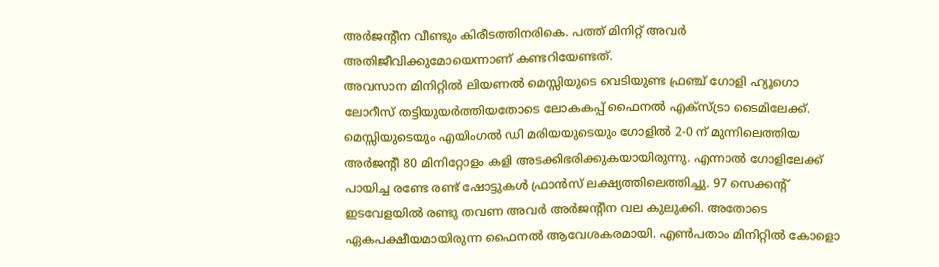അര്‍ജന്റീന വീണ്ടും കിരീടത്തിനരികെ. പത്ത് മിനിറ്റ് അവര്‍ അതിജീവിക്കുമോയെന്നാണ് കണ്ടറിയേണ്ടത്.
അവസാന മിനിറ്റില്‍ ലിയണല്‍ മെസ്സിയുടെ വെടിയുണ്ട ഫ്രഞ്ച് ഗോളി ഹ്യൂഗൊ ലോറീസ് തട്ടിയുയര്‍ത്തിയതോടെ ലോകകപ്പ് ഫൈനല്‍ എക്‌സ്ട്രാ ടൈമിലേക്ക്. മെസ്സിയുടെയും എയിംഗല്‍ ഡി മരിയയുടെയും ഗോളില്‍ 2-0 ന് മുന്നിലെത്തിയ അര്‍ജന്റീ 80 മിനിറ്റോളം കളി അടക്കിഭരിക്കുകയായിരുന്നു. എന്നാല്‍ ഗോളിലേക്ക് പായിച്ച രണ്ടേ രണ്ട് ഷോട്ടുകള്‍ ഫ്രാന്‍സ് ലക്ഷ്യത്തിലെത്തിച്ചു. 97 സെക്കന്റ് ഇടവേളയില്‍ രണ്ടു തവണ അവര്‍ അര്‍ജന്റീന വല കുലുക്കി. അതോടെ ഏകപക്ഷീയമായിരുന്ന ഫൈനല്‍ ആവേശകരമായി. എണ്‍പതാം മിനിറ്റില്‍ കോളൊ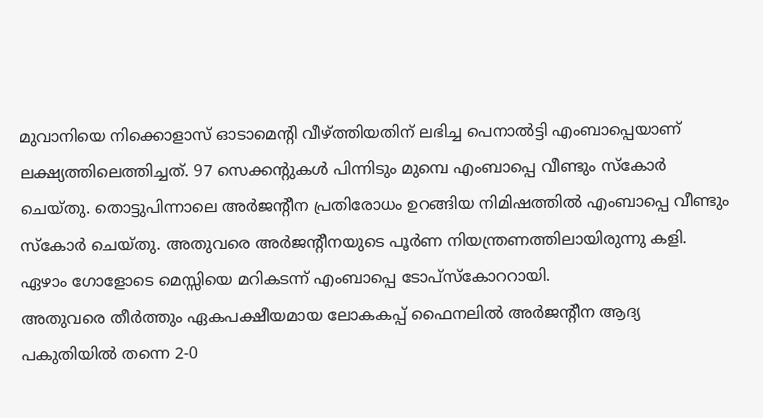മുവാനിയെ നിക്കൊളാസ് ഓടാമെന്റി വീഴ്ത്തിയതിന് ലഭിച്ച പെനാല്‍ട്ടി എംബാപ്പെയാണ് ലക്ഷ്യത്തിലെത്തിച്ചത്. 97 സെക്കന്റുകള്‍ പിന്നിടും മുമ്പെ എംബാപ്പെ വീണ്ടും സ്‌കോര്‍ ചെയ്തു. തൊട്ടുപിന്നാലെ അര്‍ജന്റീന പ്രതിരോധം ഉറങ്ങിയ നിമിഷത്തില്‍ എംബാപ്പെ വീണ്ടും സ്‌കോര്‍ ചെയ്തു. അതുവരെ അര്‍ജന്റീനയുടെ പൂര്‍ണ നിയന്ത്രണത്തിലായിരുന്നു കളി. ഏഴാം ഗോളോടെ മെസ്സിയെ മറികടന്ന് എംബാപ്പെ ടോപ്‌സ്‌കോററായി.
അതുവരെ തീര്‍ത്തും ഏകപക്ഷീയമായ ലോകകപ്പ് ഫൈനലില്‍ അര്‍ജന്റീന ആദ്യ പകുതിയില്‍ തന്നെ 2-0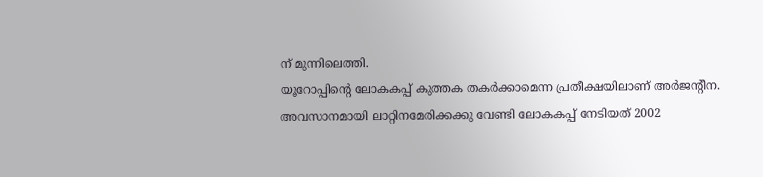ന് മുന്നിലെത്തി.
യൂറോപ്പിന്റെ ലോകകപ്പ് കുത്തക തകര്‍ക്കാമെന്ന പ്രതീക്ഷയിലാണ് അര്‍ജന്റീന. അവസാനമായി ലാറ്റിനമേരിക്കക്കു വേണ്ടി ലോകകപ്പ് നേടിയത് 2002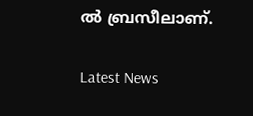ല്‍ ബ്രസീലാണ്.

Latest News